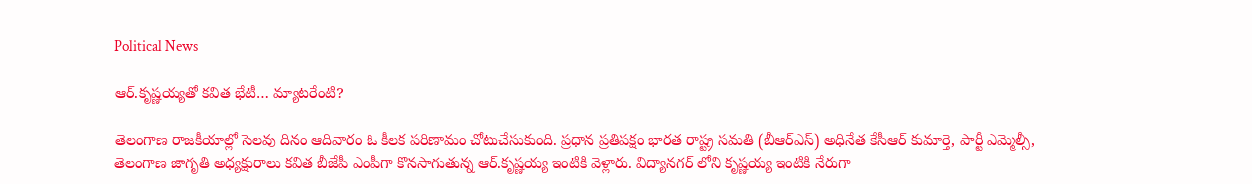Political News

ఆర్.కృష్ణయ్యతో కవిత భేటీ… మ్యాటరేంటి?

తెలంగాణ రాజకీయాల్లో సెలవు దినం ఆదివారం ఓ కీలక పరిణామం చోటుచేసుకుంది. ప్రధాన ప్రతిపక్షం భారత రాష్ట్ర సమతి (బీఆర్ఎస్) అధినేత కేసీఆర్ కుమార్తె, పార్టీ ఎమ్మెల్సీ, తెలంగాణ జాగృతి అధ్యక్షురాలు కవిత బీజేపీ ఎంపీగా కొనసాగుతున్న ఆర్.కృష్ణయ్య ఇంటికి వెళ్లారు. విద్యానగర్ లోని కృష్ణయ్య ఇంటికి నేరుగా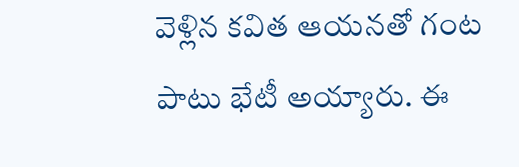వెళ్లిన కవిత ఆయనతో గంట పాటు భేటీ అయ్యారు. ఈ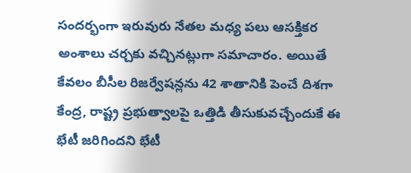సందర్భంగా ఇరువురు నేతల మధ్య పలు ఆసక్తికర అంశాలు చర్చకు వచ్చినట్లుగా సమాచారం. అయితే కేవలం బీసీల రిజర్వేషన్లను 42 శాతానికి పెంచే దిశగా కేంద్ర, రాష్ట్ర ప్రభుత్వాలపై ఒత్తిడి తీసుకువచ్చేందుకే ఈ భేటీ జరిగిందని భేటీ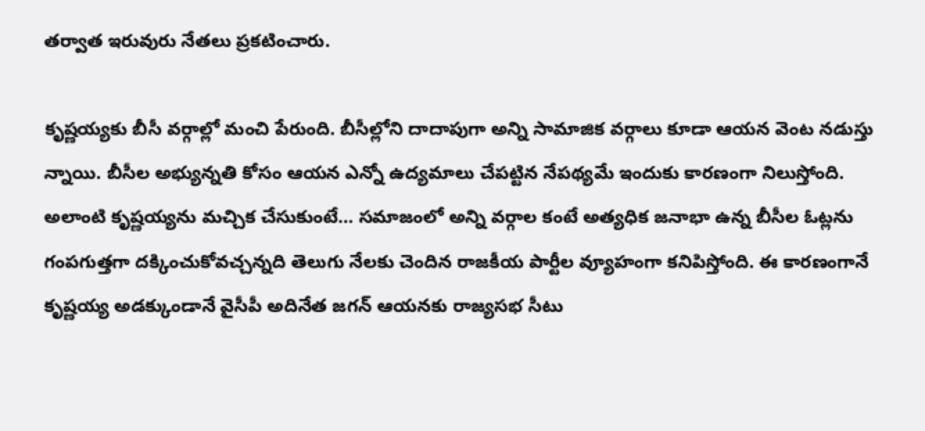తర్వాత ఇరువురు నేతలు ప్రకటించారు.

కృష్ణయ్యకు బీసీ వర్గాల్లో మంచి పేరుంది. బీసీల్లోని దాదాపుగా అన్ని సామాజిక వర్గాలు కూడా ఆయన వెంట నడుస్తు న్నాయి. బీసీల అభ్యున్నతి కోసం ఆయన ఎన్నో ఉద్యమాలు చేపట్టిన నేపథ్యమే ఇందుకు కారణంగా నిలుస్తోంది. అలాంటి కృష్ణయ్యను మచ్చిక చేసుకుంటే… సమాజంలో అన్ని వర్గాల కంటే అత్యధిక జనాభా ఉన్న బీసీల ఓట్లను గంపగుత్తగా దక్కించుకోవచ్చన్నది తెలుగు నేలకు చెందిన రాజకీయ పార్టీల వ్యూహంగా కనిపిస్తోంది. ఈ కారణంగానే కృష్ణయ్య అడక్కుండానే వైసీపీ అదినేత జగన్ ఆయనకు రాజ్యసభ సీటు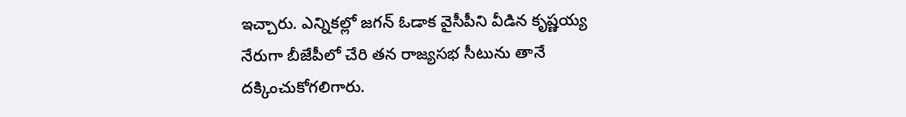ఇచ్చారు. ఎన్నికల్లో జగన్ ఓడాక వైసీపీని వీడిన కృష్ణయ్య నేరుగా బీజేపీలో చేరి తన రాజ్యసభ సీటును తానే దక్కించుకోగలిగారు.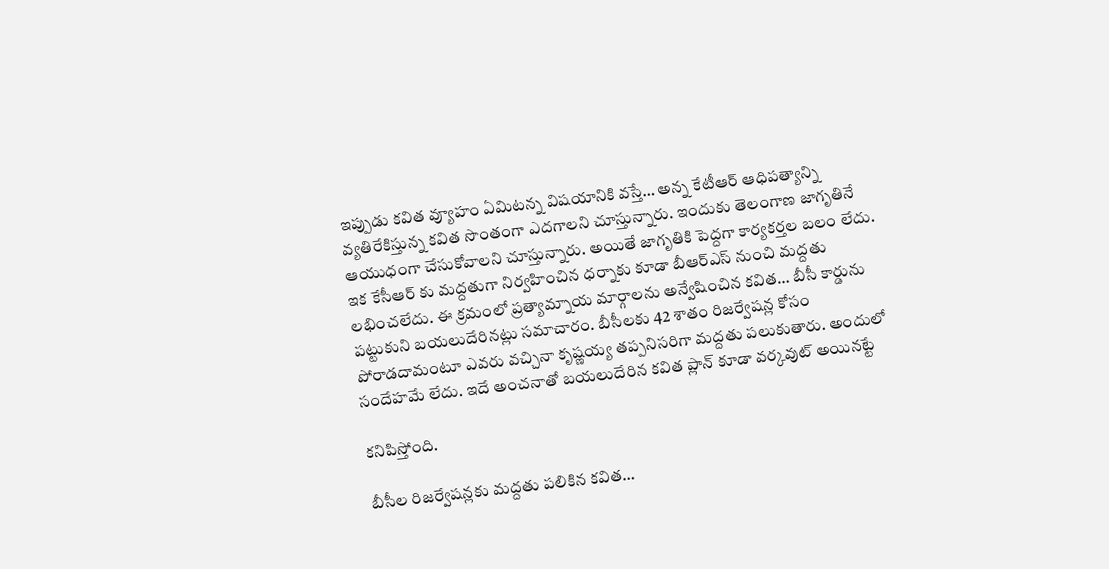ఇప్పుడు కవిత వ్యూహం ఏమిటన్న విషయానికి వస్తే… అన్న కేటీఆర్ ఆధిపత్యాన్ని వ్యతిరేకిస్తున్న కవిత సొంతంగా ఎదగాలని చూస్తున్నారు. ఇందుకు తెలంగాణ జాగృతినే ఆయుధంగా చేసుకోవాలని చూస్తున్నారు. అయితే జాగృతికి పెద్దగా కార్యకర్తల బలం లేదు. ఇక కేసీఆర్ కు మద్దతుగా నిర్వహించిన ధర్నాకు కూడా బీఆర్ఎస్ నుంచి మద్దతు లభించలేదు. ఈ క్రమంలో ప్రత్యామ్నాయ మార్గాలను అన్వేషించిన కవిత… బీసీ కార్డును పట్టుకుని బయలుదేరినట్లు సమాచారం. బీసీలకు 42 శాతం రిజర్వేషన్ల కోసం పోరాడదామంటూ ఎవరు వచ్చినా కృష్ణయ్య తప్పనిసరిగా మద్దతు పలుకుతారు. అందులో సందేహమే లేదు. ఇదే అంచనాతో బయలుదేరిన కవిత ప్లాన్ కూడా వర్కవుట్ అయినట్టే

కనిపిస్తోంది.

బీసీల రిజర్వేషన్లకు మద్దతు పలికిన కవిత…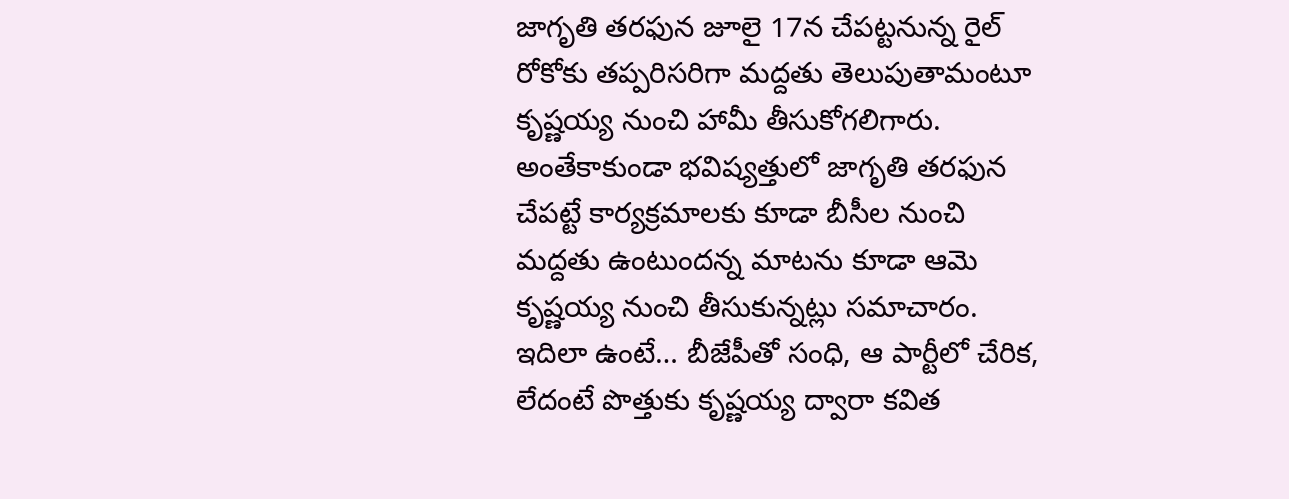జాగృతి తరఫున జూలై 17న చేపట్టనున్న రైల్ రోకోకు తప్పరిసరిగా మద్దతు తెలుపుతామంటూ కృష్ణయ్య నుంచి హామీ తీసుకోగలిగారు. అంతేకాకుండా భవిష్యత్తులో జాగృతి తరఫున చేపట్టే కార్యక్రమాలకు కూడా బీసీల నుంచి మద్దతు ఉంటుందన్న మాటను కూడా ఆమె కృష్ణయ్య నుంచి తీసుకున్నట్లు సమాచారం. ఇదిలా ఉంటే… బీజేపీతో సంధి, ఆ పార్టీలో చేరిక, లేదంటే పొత్తుకు కృష్ణయ్య ద్వారా కవిత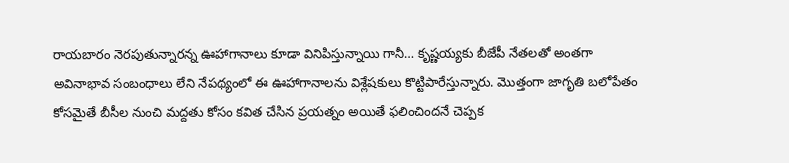రాయబారం నెరపుతున్నారన్న ఊహాగానాలు కూడా వినిపిస్తున్నాయి గానీ… కృష్ణయ్యకు బీజేపీ నేతలతో అంతగా అవినాభావ సంబంధాలు లేని నేపథ్యంలో ఈ ఊహాగానాలను విశ్లేషకులు కొట్టిపారేస్తున్నారు. మొత్తంగా జాగృతి బలోపేతం కోసమైతే బీసీల నుంచి మద్దతు కోసం కవిత చేసిన ప్రయత్నం అయితే ఫలించిందనే చెప్పక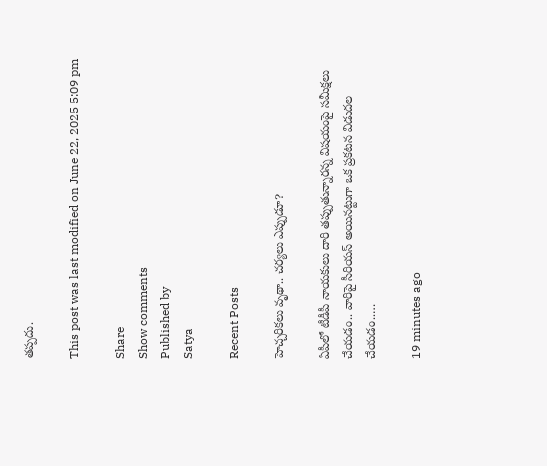తప్పదు.

This post was last modified on June 22, 2025 5:09 pm

Share
Show comments
Published by
Satya

Recent Posts

హెచ్చరికలు వృథా.. చర్యలు ఎప్పుడూ?

ఏపీలో టీడీపీ నాయ‌కులు దారి త‌ప్పుతున్నార‌న్న విష‌యంపై స‌మీక్ష‌లు చేయ‌డం.. వారిపై సీరియ‌స్ అయిన‌ట్టుగా ఒక ప్ర‌క‌ట‌న విడుద‌ల చేయ‌డం..…

19 minutes ago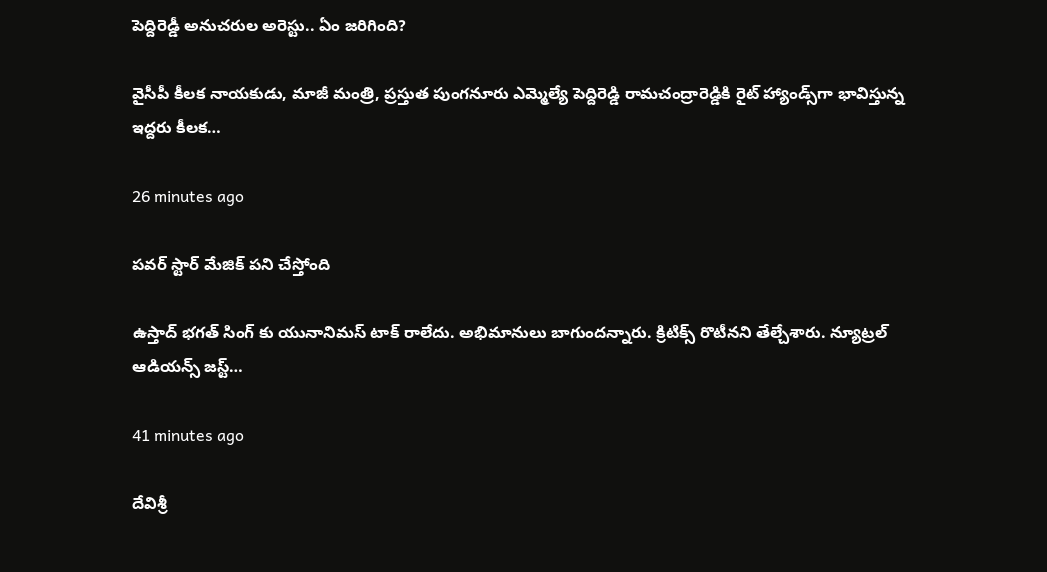పెద్దిరెడ్డీ అనుచ‌రుల అరెస్టు.. ఏం జ‌రిగింది?

వైసీపీ కీలక నాయకుడు, మాజీ మంత్రి, ప్రస్తుత పుంగనూరు ఎమ్మెల్యే పెద్దిరెడ్డి రామచంద్రారెడ్డికి రైట్ హ్యాండ్స్‌గా భావిస్తున్న ఇద్దరు కీలక…

26 minutes ago

పవర్ స్టార్ మేజిక్ పని చేస్తోంది

ఉస్తాద్ భగత్ సింగ్ కు యునానిమస్ టాక్ రాలేదు. అభిమానులు బాగుందన్నారు. క్రిటిక్స్ రొటీనని తేల్చేశారు. న్యూట్రల్ ఆడియన్స్ జస్ట్…

41 minutes ago

దేవిశ్రీ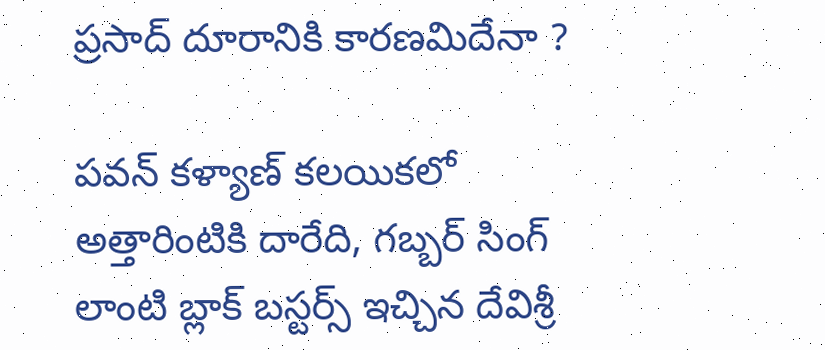ప్రసాద్ దూరానికి కారణమిదేనా ?

పవన్ కళ్యాణ్ కలయికలో అత్తారింటికి దారేది, గబ్బర్ సింగ్ లాంటి బ్లాక్ బస్టర్స్ ఇచ్చిన దేవిశ్రీ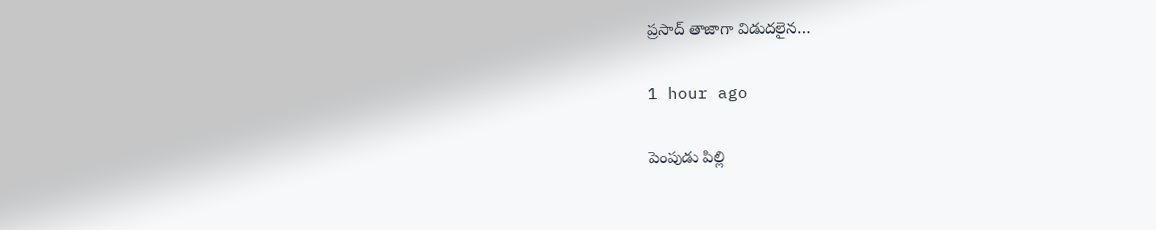ప్రసాద్ తాజాగా విడుదలైన…

1 hour ago

పెంపుడు పిల్లి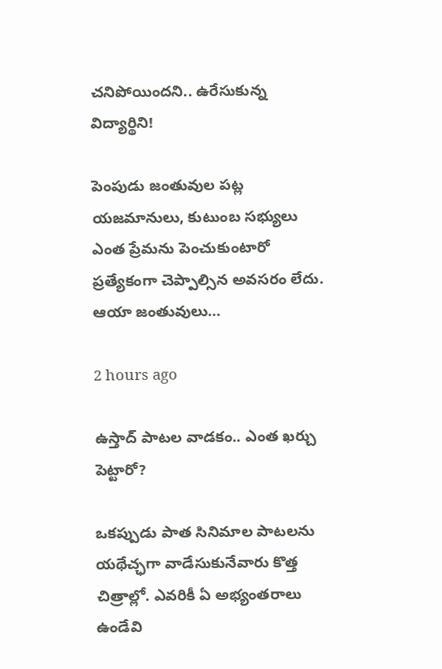చ‌నిపోయింద‌ని.. ఉరేసుకున్న విద్యార్థిని!

పెంపుడు జంతువుల ప‌ట్ల య‌జ‌మానులు, కుటుంబ స‌భ్యులు ఎంత ప్రేమ‌ను పెంచుకుంటారో ప్ర‌త్యేకంగా చెప్పాల్సిన అవ‌స‌రం లేదు. ఆయా జంతువులు…

2 hours ago

ఉస్తాద్ పాట‌ల వాడ‌కం.. ఎంత ఖ‌ర్చు పెట్టారో?

ఒక‌ప్పుడు పాత సినిమాల పాట‌లను య‌థేచ్ఛ‌గా వాడేసుకునేవారు కొత్త చిత్రాల్లో. ఎవ‌రికీ ఏ అభ్యంత‌రాలు ఉండేవి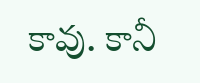కావు. కానీ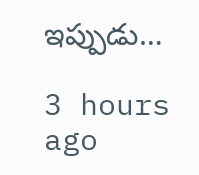ఇప్పుడు…

3 hours ago